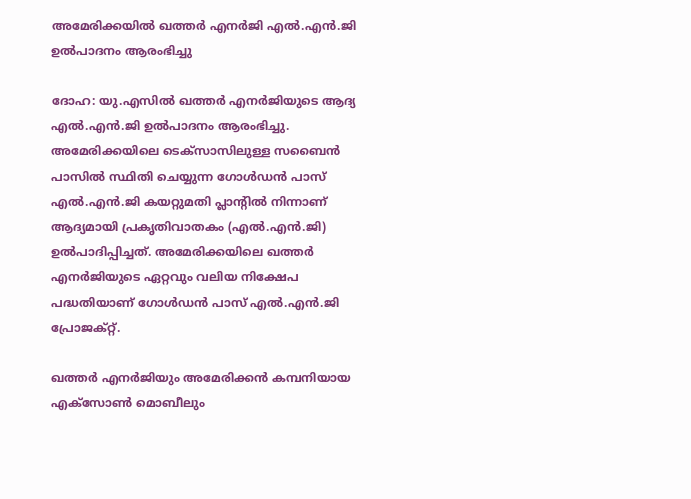അമേരിക്കയിൽ ഖത്തർ എനർജി എൽ.എൻ.ജി ഉൽപാദനം ആരംഭിച്ചു

ദോഹ: യു.എസിൽ ഖത്തർ എനർജിയുടെ ആദ്യ എൽ.എൻ.ജി ഉൽപാദനം ആരംഭിച്ചു. അമേരിക്കയിലെ ടെക്സാസിലുള്ള സബൈൻ പാസിൽ സ്ഥിതി ചെയ്യുന്ന ഗോൾഡൻ പാസ് എൽ.എൻ.ജി കയറ്റുമതി പ്ലാന്റിൽ നിന്നാണ് ആദ്യമായി പ്രകൃതിവാതകം (എൽ.എൻ.ജി) ഉൽപാദിപ്പിച്ചത്. അമേരിക്കയിലെ ഖത്തർ എനർജിയുടെ ഏറ്റവും വലിയ നിക്ഷേപ പദ്ധതിയാണ് ഗോൾഡൻ പാസ് എൽ.എൻ.ജി പ്രോജക്റ്റ്.

ഖത്തർ എനർജിയും അമേരിക്കൻ കമ്പനിയായ എക്സോൺ മൊബീലും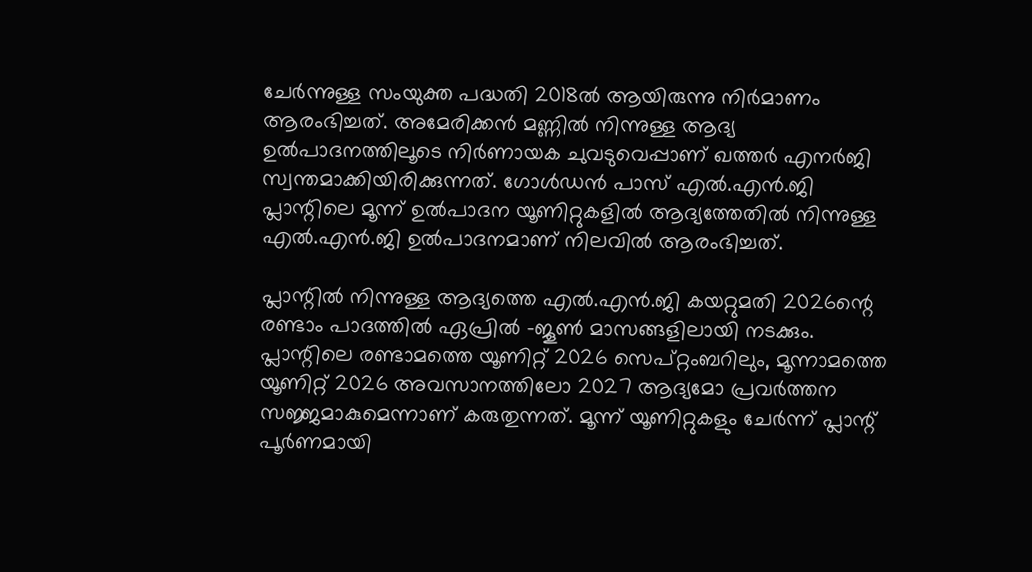ചേർന്നുള്ള സംയുക്ത പദ്ധതി 2018ൽ ആയിരുന്നു നിർമാണം ആരംഭിച്ചത്. അമേരിക്കൻ മണ്ണിൽ നിന്നുള്ള ആദ്യ ഉൽപാദനത്തിലൂടെ നിർണായക ചുവടുവെപ്പാണ് ഖത്തർ എനർജി സ്വന്തമാക്കിയിരിക്കുന്നത്. ഗോൾഡൻ പാസ് എൽ.എൻ.ജി പ്ലാന്റിലെ മൂന്ന് ഉൽപാദന യൂണിറ്റുകളിൽ ആദ്യത്തേതിൽ നിന്നുള്ള എൽ.എൻ.ജി ഉൽപാദനമാണ് നിലവിൽ ആരംഭിച്ചത്.

പ്ലാന്റിൽ നിന്നുള്ള ആദ്യത്തെ എൽ.എൻ.ജി കയറ്റുമതി 2026ന്റെ രണ്ടാം പാദത്തിൽ ഏപ്രിൽ -ജൂൺ മാസങ്ങളിലായി നടക്കും. പ്ലാന്റിലെ രണ്ടാമത്തെ യൂണിറ്റ് 2026 സെപ്റ്റംബറിലും, മൂന്നാമത്തെ യൂണിറ്റ് 2026 അവസാനത്തിലോ 2027 ആദ്യമോ പ്രവർത്തന സജ്ജമാകുമെന്നാണ് കരുതുന്നത്. മൂന്ന് യൂണിറ്റുകളും ചേർന്ന് പ്ലാന്റ് പൂർണമായി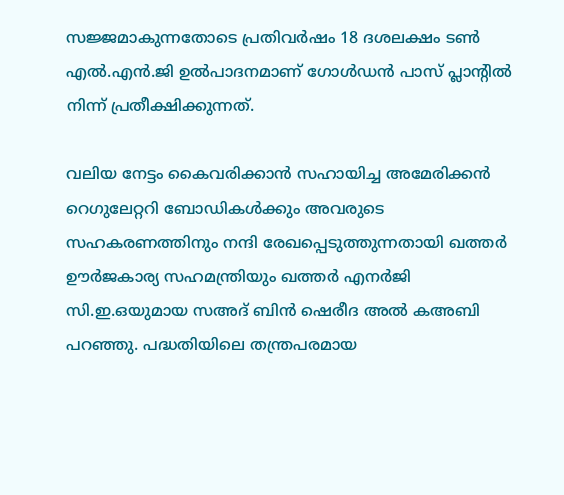സജ്ജമാകുന്നതോടെ പ്രതിവർഷം 18 ദശലക്ഷം ടൺ എൽ.എൻ.ജി ഉൽപാദനമാണ് ഗോൾഡൻ പാസ് പ്ലാന്റിൽ നിന്ന് പ്രതീക്ഷിക്കുന്നത്.

വലിയ നേട്ടം കൈവരിക്കാൻ സഹായിച്ച അമേരിക്കൻ റെഗുലേറ്ററി ബോഡികൾക്കും അവരുടെ സഹകരണത്തിനും നന്ദി രേഖപ്പെടുത്തുന്നതായി ഖത്തർ ഊർജകാര്യ സഹമന്ത്രിയും ഖത്തർ എനർജി സി.ഇ.ഒയുമായ സഅദ് ബിൻ ഷെരീദ അൽ കഅബി പറഞ്ഞു. പദ്ധതിയിലെ തന്ത്രപരമായ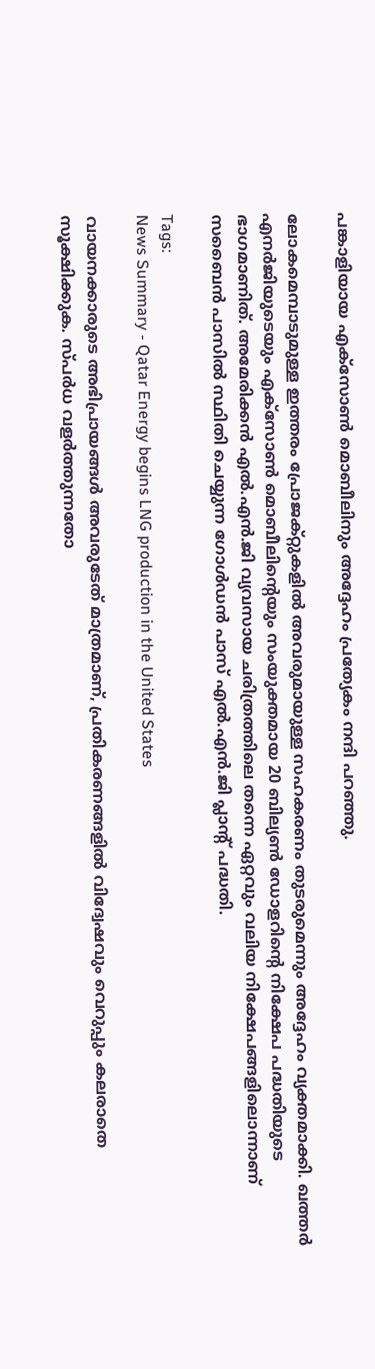പങ്കാളിയായ എക്സോൺ മൊബീലിനും അദ്ദേഹം പ്രത്യേകം നന്ദി പറഞ്ഞു.

ലോകമെമ്പാടുമുള്ള ഇത്തരം പ്രോജക്റ്റുകളിൽ അവരുമായുള്ള സഹകരണം തുടരുമെന്നും അദ്ദേഹം വ്യക്തമാക്കി. ഖത്തർ എനർജിയുടെയും എക്സോൺ മൊബീലിന്റെയും സംയുക്തമായ 20 ബില്യൺ ഡോളറിന്റെ നിക്ഷേപ പദ്ധതിയുടെ ഭാഗമാണിത്. അമേരിക്കൻ എൽ.എൻ.ജി വ്യവസായ ചരിത്രത്തിലെ തന്നെ ഏറ്റവും വലിയ നിക്ഷേപങ്ങളിലൊന്നാണ് സബൈൻ പാസിൽ സ്ഥിതി ചെയ്യുന്ന ഗോൾഡൻ പാസ് എൽ.എൻ.ജി പ്ലാന്റ് പദ്ധതി.

Tags:
News Summary - Qatar Energy begins LNG production in the United States

വായനക്കാരുടെ അഭിപ്രായങ്ങള്‍ അവരുടേത് മാത്രമാണ്, പ്രതികരണങ്ങളിൽ വിദ്വേഷവും വെറുപ്പും കലരാതെ സൂക്ഷിക്കുക. സ്പർധ വളർത്തുന്നതോ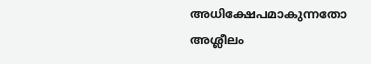അധിക്ഷേപമാകുന്നതോ അശ്ലീലം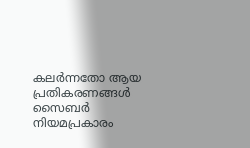കലർന്നതോ ആയ പ്രതികരണങ്ങൾ സൈബർ നിയമപ്രകാരം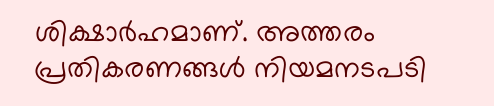ശിക്ഷാർഹമാണ്. അത്തരം പ്രതികരണങ്ങൾ നിയമനടപടി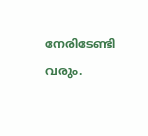നേരിടേണ്ടി വരും.